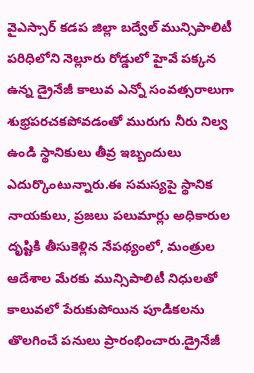వైఎస్సార్ కడప జిల్లా బద్వేల్ మున్సిపాలిటీ పరిధిలోని నెల్లూరు రోడ్డులో హైవే పక్కన ఉన్న డ్రైనేజీ కాలువ ఎన్నో సంవత్సరాలుగా శుభ్రపరచకపోవడంతో మురుగు నీరు నిల్వ ఉండి స్థానికులు తీవ్ర ఇబ్బందులు ఎదుర్కొంటున్నారు.ఈ సమస్యపై స్థానిక నాయకులు, ప్రజలు పలుమార్లు అధికారుల దృష్టికి తీసుకెళ్లిన నేపథ్యంలో, మంత్రుల ఆదేశాల మేరకు మున్సిపాలిటీ నిధులతో కాలువలో పేరుకుపోయిన పూడికలను తొలగించే పనులు ప్రారంభించారు.డ్రైనేజీ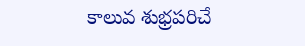కాలువ శుభ్రపరిచే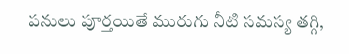పనులు పూర్తయితే మురుగు నీటి సమస్య తగ్గి,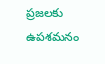ప్రజలకు ఉపశమనం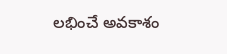లభించే అవకాశం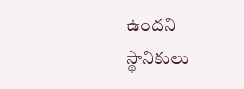ఉందని స్థానికులు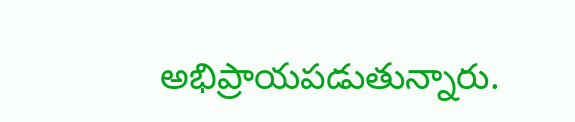అభిప్రాయపడుతున్నారు.